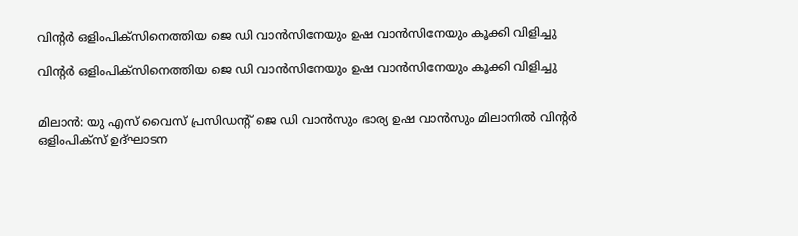വിന്റര്‍ ഒളിംപിക്‌സിനെത്തിയ ജെ ഡി വാന്‍സിനേയും ഉഷ വാന്‍സിനേയും കൂക്കി വിളിച്ചു

വിന്റര്‍ ഒളിംപിക്‌സിനെത്തിയ ജെ ഡി വാന്‍സിനേയും ഉഷ വാന്‍സിനേയും കൂക്കി വിളിച്ചു


മിലാന്‍: യു എസ് വൈസ് പ്രസിഡന്റ് ജെ ഡി വാന്‍സും ഭാര്യ ഉഷ വാന്‍സും മിലാനില്‍ വിന്റര്‍ ഒളിംപിക്‌സ് ഉദ്ഘാടന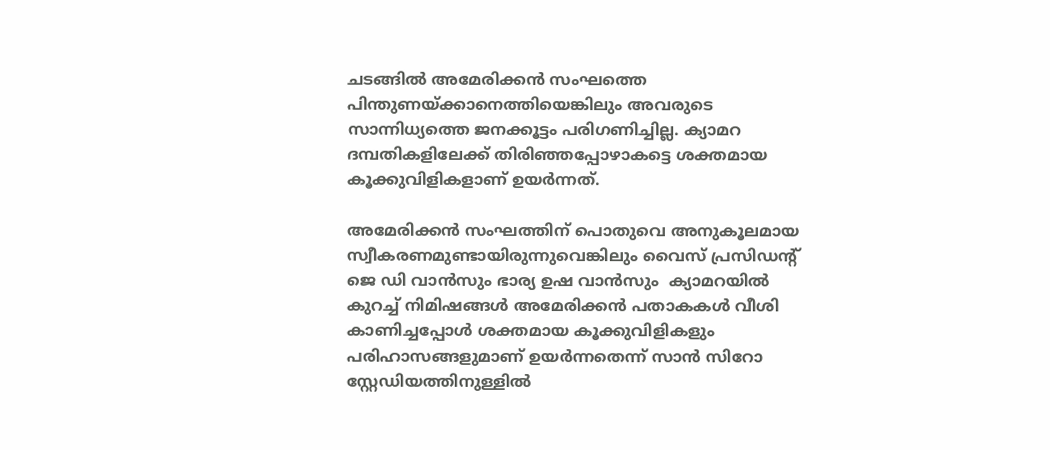ചടങ്ങില്‍ അമേരിക്കന്‍ സംഘത്തെ പിന്തുണയ്ക്കാനെത്തിയെങ്കിലും അവരുടെ സാന്നിധ്യത്തെ ജനക്കൂട്ടം പരിഗണിച്ചില്ല. ക്യാമറ ദമ്പതികളിലേക്ക് തിരിഞ്ഞപ്പോഴാകട്ടെ ശക്തമായ കൂക്കുവിളികളാണ് ഉയര്‍ന്നത്.

അമേരിക്കന്‍ സംഘത്തിന് പൊതുവെ അനുകൂലമായ സ്വീകരണമുണ്ടായിരുന്നുവെങ്കിലും വൈസ് പ്രസിഡന്റ് ജെ ഡി വാന്‍സും ഭാര്യ ഉഷ വാന്‍സും  ക്യാമറയില്‍ കുറച്ച് നിമിഷങ്ങള്‍ അമേരിക്കന്‍ പതാകകള്‍ വീശി കാണിച്ചപ്പോള്‍ ശക്തമായ കൂക്കുവിളികളും പരിഹാസങ്ങളുമാണ് ഉയര്‍ന്നതെന്ന് സാന്‍ സിറോ സ്റ്റേഡിയത്തിനുള്ളില്‍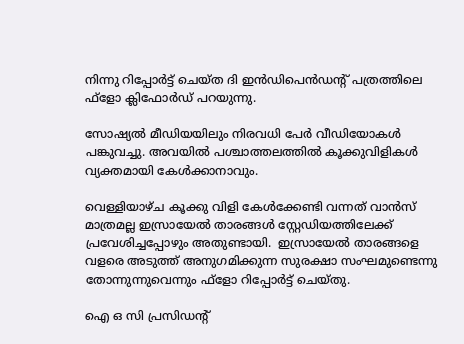നിന്നു റിപ്പോര്‍ട്ട് ചെയ്ത ദി ഇന്‍ഡിപെന്‍ഡന്റ് പത്രത്തിലെ ഫ്‌ളോ ക്ലിഫോര്‍ഡ് പറയുന്നു.

സോഷ്യല്‍ മീഡിയയിലും നിരവധി പേര്‍ വീഡിയോകള്‍ പങ്കുവച്ചു. അവയില്‍ പശ്ചാത്തലത്തില്‍ കൂക്കുവിളികള്‍ വ്യക്തമായി കേള്‍ക്കാനാവും.

വെള്ളിയാഴ്ച കൂക്കു വിളി കേള്‍ക്കേണ്ടി വന്നത് വാന്‍സ് മാത്രമല്ല ഇസ്രായേല്‍ താരങ്ങള്‍ സ്റ്റേഡിയത്തിലേക്ക് പ്രവേശിച്ചപ്പോഴും അതുണ്ടായി.  ഇസ്രായേല്‍ താരങ്ങളെ വളരെ അടുത്ത് അനുഗമിക്കുന്ന സുരക്ഷാ സംഘമുണ്ടെന്നു തോന്നുന്നുവെന്നും ഫ്‌ളോ റിപ്പോര്‍ട്ട് ചെയ്തു.

ഐ ഒ സി പ്രസിഡന്റ്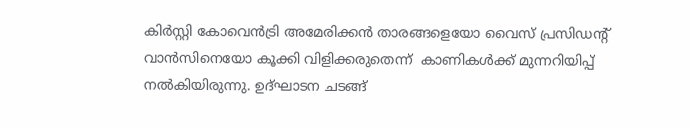കിര്‍സ്റ്റി കോവെന്‍ട്രി അമേരിക്കന്‍ താരങ്ങളെയോ വൈസ് പ്രസിഡന്റ് വാന്‍സിനെയോ കൂക്കി വിളിക്കരുതെന്ന്  കാണികള്‍ക്ക് മുന്നറിയിപ്പ് നല്‍കിയിരുന്നു. ഉദ്ഘാടന ചടങ്ങ്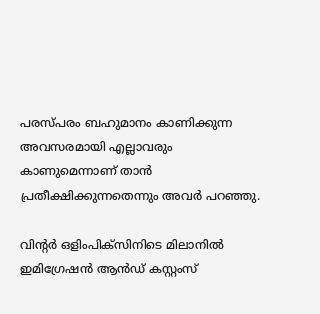പരസ്പരം ബഹുമാനം കാണിക്കുന്ന അവസരമായി എല്ലാവരും കാണുമെന്നാണ് താന്‍ പ്രതീക്ഷിക്കുന്നതെന്നും അവര്‍ പറഞ്ഞു.

വിന്റര്‍ ഒളിംപിക്‌സിനിടെ മിലാനില്‍ ഇമിഗ്രേഷന്‍ ആന്‍ഡ് കസ്റ്റംസ്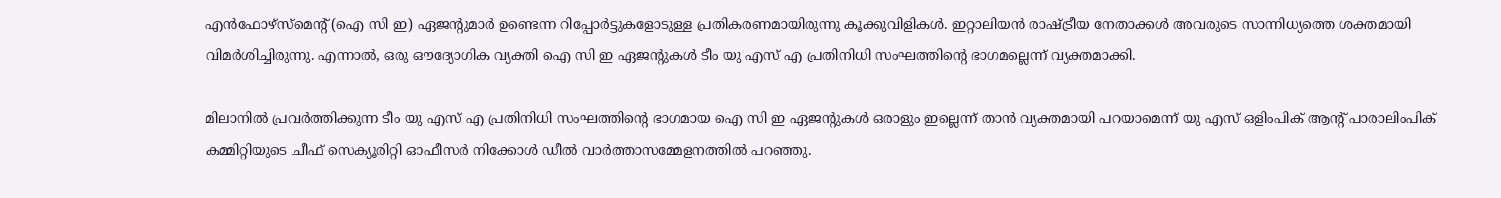എന്‍ഫോഴ്സ്മെന്റ് (ഐ സി ഇ) ഏജന്റുമാര്‍ ഉണ്ടെന്ന റിപ്പോര്‍ട്ടുകളോടുള്ള പ്രതികരണമായിരുന്നു കൂക്കുവിളികള്‍. ഇറ്റാലിയന്‍ രാഷ്ട്രീയ നേതാക്കള്‍ അവരുടെ സാന്നിധ്യത്തെ ശക്തമായി വിമര്‍ശിച്ചിരുന്നു. എന്നാല്‍, ഒരു ഔദ്യോഗിക വ്യക്തി ഐ സി ഇ ഏജന്റുകള്‍ ടീം യു എസ് എ പ്രതിനിധി സംഘത്തിന്റെ ഭാഗമല്ലെന്ന് വ്യക്തമാക്കി.

മിലാനില്‍ പ്രവര്‍ത്തിക്കുന്ന ടീം യു എസ് എ പ്രതിനിധി സംഘത്തിന്റെ ഭാഗമായ ഐ സി ഇ ഏജന്റുകള്‍ ഒരാളും ഇല്ലെന്ന് താന്‍ വ്യക്തമായി പറയാമെന്ന് യു എസ് ഒളിംപിക് ആന്റ് പാരാലിംപിക് കമ്മിറ്റിയുടെ ചീഫ് സെക്യൂരിറ്റി ഓഫീസര്‍ നിക്കോള്‍ ഡീല്‍ വാര്‍ത്താസമ്മേളനത്തില്‍ പറഞ്ഞു.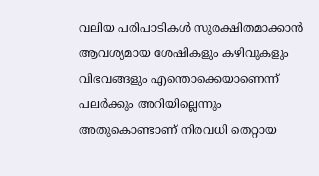വലിയ പരിപാടികള്‍ സുരക്ഷിതമാക്കാന്‍ ആവശ്യമായ ശേഷികളും കഴിവുകളും വിഭവങ്ങളും എന്തൊക്കെയാണെന്ന് പലര്‍ക്കും അറിയില്ലെന്നും അതുകൊണ്ടാണ് നിരവധി തെറ്റായ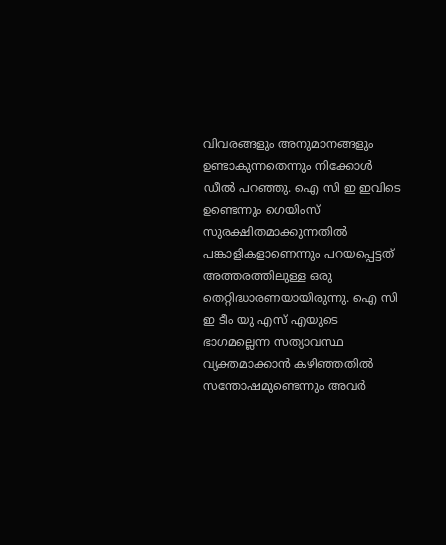വിവരങ്ങളും അനുമാനങ്ങളും ഉണ്ടാകുന്നതെന്നും നിക്കോള്‍ ഡീല്‍ പറഞ്ഞു. ഐ സി ഇ ഇവിടെ ഉണ്ടെന്നും ഗെയിംസ് സുരക്ഷിതമാക്കുന്നതില്‍ പങ്കാളികളാണെന്നും പറയപ്പെട്ടത് അത്തരത്തിലുള്ള ഒരു തെറ്റിദ്ധാരണയായിരുന്നു. ഐ സി ഇ ടീം യു എസ് എയുടെ ഭാഗമല്ലെന്ന സത്യാവസ്ഥ വ്യക്തമാക്കാന്‍ കഴിഞ്ഞതില്‍ സന്തോഷമുണ്ടെന്നും അവര്‍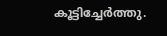കൂട്ടിച്ചേര്‍ത്തു.